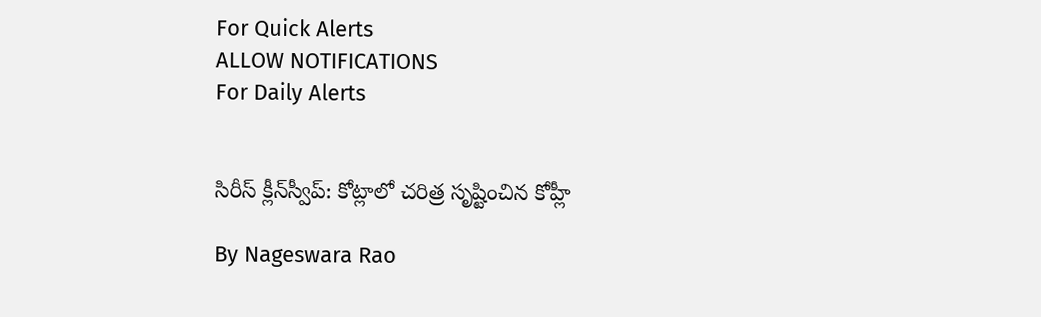For Quick Alerts
ALLOW NOTIFICATIONS
For Daily Alerts


సిరీస్ క్లీన్‌స్వీప్: కోట్లాలో చరిత్ర సృష్టించిన కోహ్లీ

By Nageswara Rao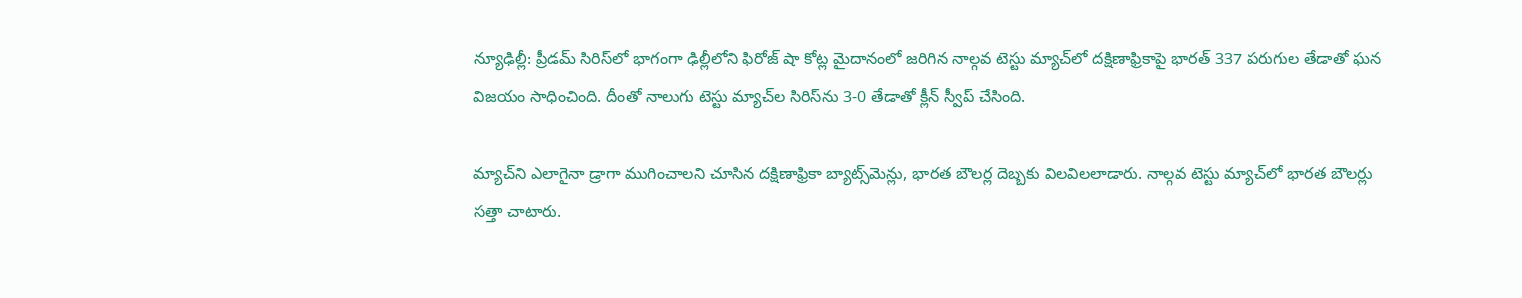న్యూఢిల్లీ: ప్రీడమ్ సిరిస్‌లో భాగంగా ఢిల్లీలోని ఫిరోజ్ షా కోట్ల మైదానంలో జరిగిన నాల్గవ టెస్టు మ్యాచ్‌లో దక్షిణాఫ్రికాపై భారత్ 337 పరుగుల తేడాతో ఘన విజయం సాధించింది. దీంతో నాలుగు టెస్టు మ్యాచ్‌ల సిరిస్‌ను 3-0 తేడాతో క్లీన్ స్వీప్ చేసింది.

మ్యాచ్‌ని ఎలాగైనా డ్రాగా ముగించాలని చూసిన దక్షిణాఫ్రికా బ్యాట్స్‌మెన్లు, భారత బౌలర్ల దెబ్బకు విలవిలలాడారు. నాల్గవ టెస్టు మ్యాచ్‌లో భారత బౌలర్లు సత్తా చాటారు.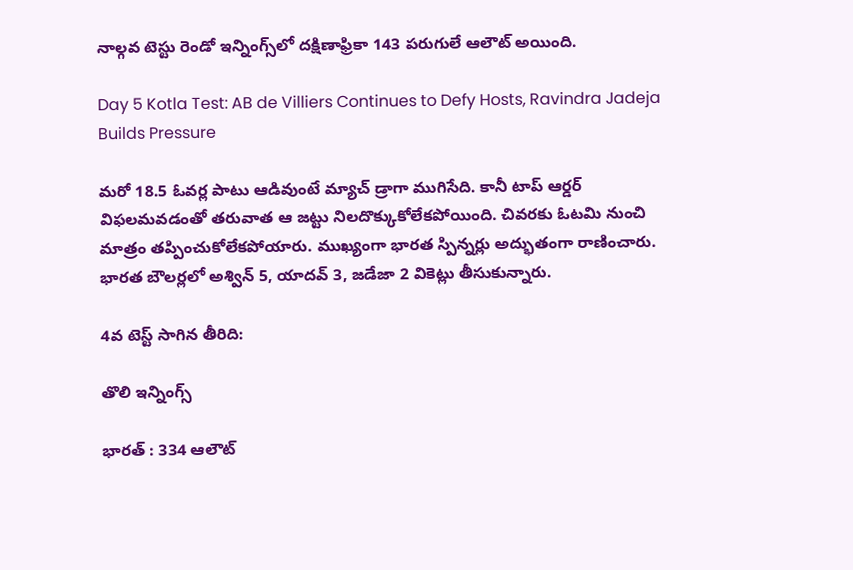నాల్గవ టెస్టు రెండో ఇన్నింగ్స్‌లో దక్షిణాఫ్రికా 143 పరుగులే ఆలౌట్ అయింది.

Day 5 Kotla Test: AB de Villiers Continues to Defy Hosts, Ravindra Jadeja Builds Pressure

మరో 18.5 ఓవర్ల పాటు ఆడివుంటే మ్యాచ్ డ్రాగా ముగిసేది. కానీ టాప్ ఆర్డర్ విఫలమవడంతో తరువాత ఆ జట్టు నిలదొక్కుకోలేకపోయింది. చివరకు ఓటమి నుంచి మాత్రం తప్పించుకోలేకపోయారు. ముఖ్యంగా భారత స్పిన్నర్లు అద్భుతంగా రాణించారు. భారత బౌలర్లలో అశ్విన్ 5, యాదవ్ 3, జడేజా 2 వికెట్లు తీసుకున్నారు.

4వ టెస్ట్ సాగిన తీరిది:

తొలి ఇన్నింగ్స్

భారత్ : 334 ఆలౌట్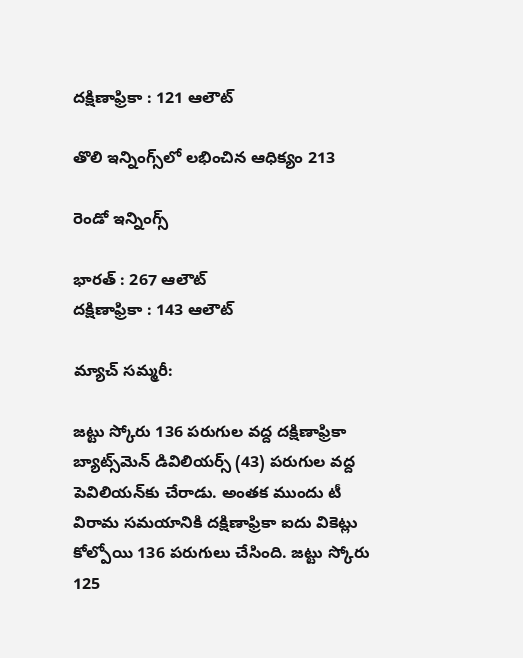దక్షిణాఫ్రికా : 121 ఆలౌట్

తొలి ఇన్నింగ్స్‌లో లభించిన ఆధిక్యం 213

రెండో ఇన్నింగ్స్

భారత్ : 267 ఆలౌట్
దక్షిణాఫ్రికా : 143 ఆలౌట్

మ్యాచ్ సమ్మరీ:

జట్టు స్కోరు 136 పరుగుల వద్ద దక్షిణాఫ్రికా బ్యాట్స్‌మెన్ డివిలియర్స్ (43) పరుగుల వద్ద పెవిలియన్‌కు చేరాడు. అంతక ముందు టీ విరామ సమయానికి దక్షిణాఫ్రికా ఐదు వికెట్లు కోల్పోయి 136 పరుగులు చేసింది. జట్టు స్కోరు 125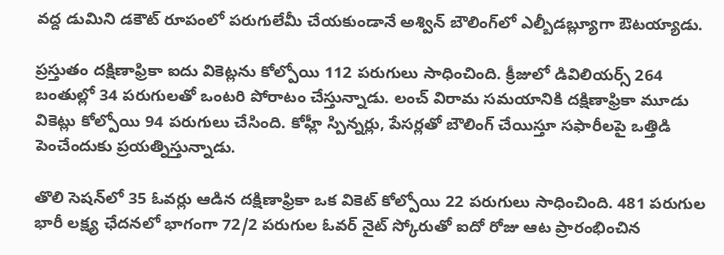వద్ద డుమిని డకౌట్ రూపంలో పరుగులేమీ చేయకుండానే అశ్విన్‌ బౌలింగ్‌లో ఎల్బీడబ్ల్యూగా ఔటయ్యాడు.

ప్రస్తుతం దక్షిణాఫ్రికా ఐదు వికెట్లను కోల్పోయి 112 పరుగులు సాధించింది. క్రీజులో డివిలియర్స్‌ 264 బంతుల్లో 34 పరుగులతో ఒంటరి పోరాటం చేస్తున్నాడు. లంచ్‌ విరామ సమయానికి దక్షిణాఫ్రికా మూడు వికెట్లు కోల్పోయి 94 పరుగులు చేసింది. కోహ్లీ స్పిన్నర్లు, పేసర్లతో బౌలింగ్‌ చేయిస్తూ సఫారీలపై ఒత్తిడి పెంచేందుకు ప్రయత్నిస్తున్నాడు.

తొలి సెషన్‌లో 35 ఓవర్లు ఆడిన దక్షిణాఫ్రికా ఒక వికెట్ కోల్పోయి 22 పరుగులు సాధించింది. 481 పరుగుల భారీ లక్ష్య ఛేదనలో భాగంగా 72/2 పరుగుల ఓవర్ నైట్ స్కోరుతో ఐదో రోజు ఆట ప్రారంభించిన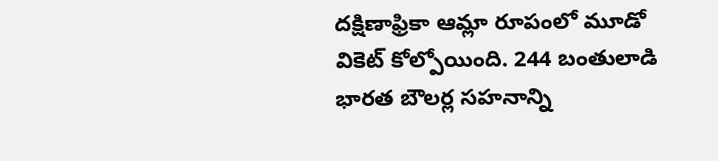దక్షిణాఫ్రికా ఆమ్లా రూపంలో మూడో వికెట్ కోల్పోయింది. 244 బంతులాడి భారత బౌలర్ల సహనాన్ని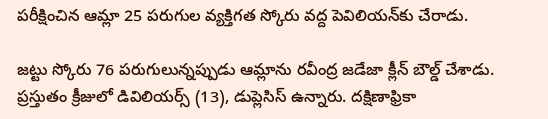పరీక్షించిన ఆమ్లా 25 పరుగుల వ్యక్తిగత స్కోరు వద్ద పెవిలియన్‌‌కు చేరాడు.

జట్టు స్కోరు 76 పరుగులున్నప్పుడు ఆమ్లాను రవీంద్ర జడేజా క్లీన్ బౌల్డ్ చేశాడు. ప్రస్తుతం క్రీజులో డివిలియర్స్‌ (13), డుప్లెసిస్‌ ఉన్నారు. దక్షిణాఫ్రికా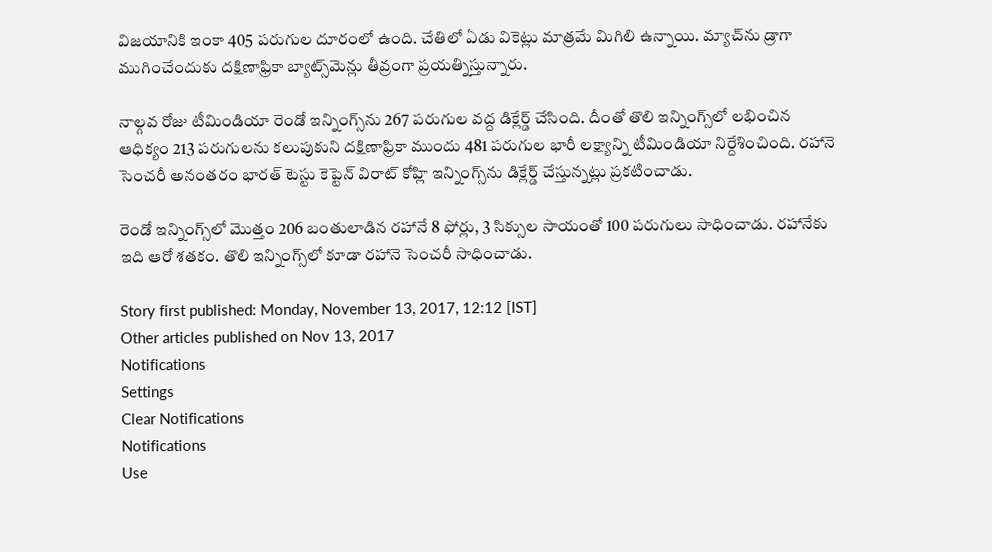విజయానికి ఇంకా 405 పరుగుల దూరంలో ఉంది. చేతిలో ఏడు వికెట్లు మాత్రమే మిగిలి ఉన్నాయి. మ్యాచ్‌ను డ్రాగా ముగించేందుకు దక్షిణాఫ్రికా బ్యాట్స్‌మెన్లు తీవ్రంగా ప్రయత్నిస్తున్నారు.

నాల్గవ రోజు టీమిండియా రెండో ఇన్నింగ్స్‌ను 267 పరుగుల వద్ద డిక్లేర్డ్‌ చేసింది. దీంతో తొలి ఇన్నింగ్స్‌లో లభించిన ఆధిక్యం 213 పరుగులను కలుపుకుని దక్షిణాఫ్రికా ముందు 481 పరుగుల భారీ లక్ష్యాన్ని టీమిండియా నిర్దేశించింది. రహానె సెంచరీ అనంతరం భారత్‌ టెస్టు కెప్టెన్‌ విరాట్‌ కోహ్లి ఇన్నింగ్స్‌ను డిక్లేర్డ్‌ చేస్తున్నట్లు ప్రకటించాడు.

రెండో ఇన్నింగ్స్‌లో మొత్తం 206 బంతులాడిన రహానే 8 ఫోర్లు, 3 సిక్సుల సాయంతో 100 పరుగులు సాధించాడు. రహానేకు ఇది ఆరో శతకం. తొలి ఇన్నింగ్స్‌లో కూడా రహానె సెంచరీ సాధించాడు.

Story first published: Monday, November 13, 2017, 12:12 [IST]
Other articles published on Nov 13, 2017
Notifications
Settings
Clear Notifications
Notifications
Use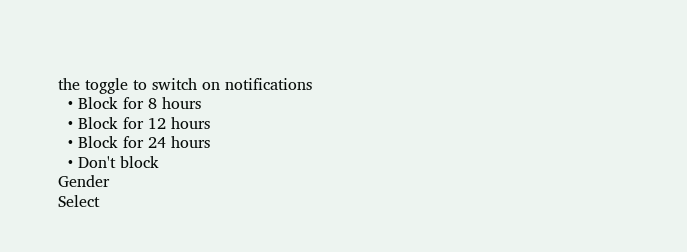the toggle to switch on notifications
  • Block for 8 hours
  • Block for 12 hours
  • Block for 24 hours
  • Don't block
Gender
Select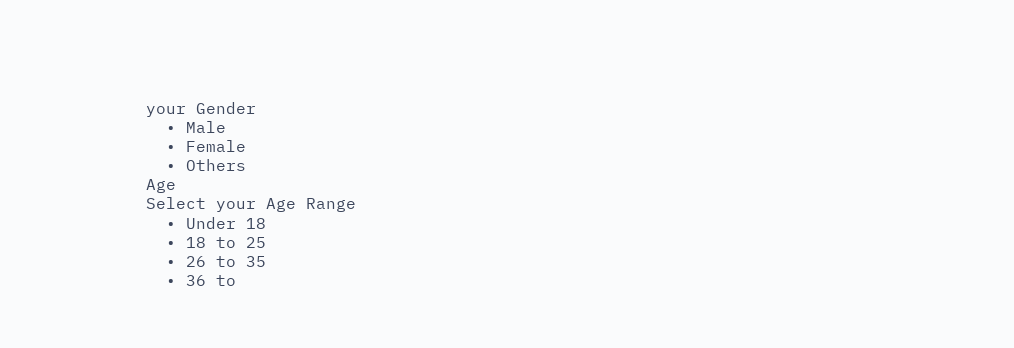your Gender
  • Male
  • Female
  • Others
Age
Select your Age Range
  • Under 18
  • 18 to 25
  • 26 to 35
  • 36 to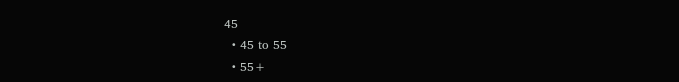45
  • 45 to 55
  • 55+